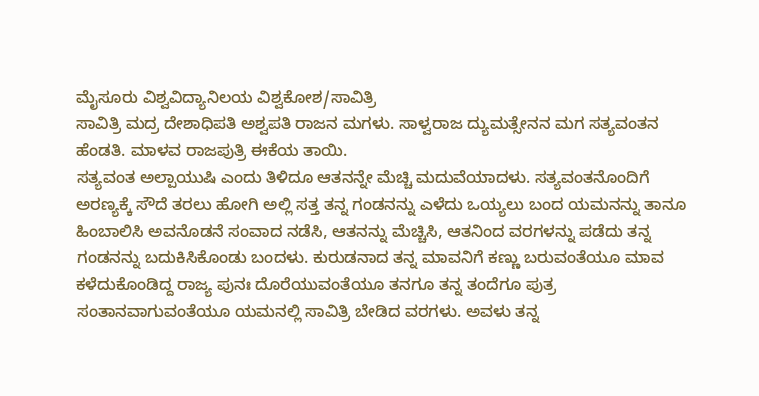ಮೈಸೂರು ವಿಶ್ವವಿದ್ಯಾನಿಲಯ ವಿಶ್ವಕೋಶ/ಸಾವಿತ್ರಿ
ಸಾವಿತ್ರಿ ಮದ್ರ ದೇಶಾಧಿಪತಿ ಅಶ್ವಪತಿ ರಾಜನ ಮಗಳು. ಸಾಳ್ವರಾಜ ದ್ಯುಮತ್ಸೇನನ ಮಗ ಸತ್ಯವಂತನ ಹೆಂಡತಿ. ಮಾಳವ ರಾಜಪುತ್ರಿ ಈಕೆಯ ತಾಯಿ.
ಸತ್ಯವಂತ ಅಲ್ಪಾಯುಷಿ ಎಂದು ತಿಳಿದೂ ಆತನನ್ನೇ ಮೆಚ್ಚಿ ಮದುವೆಯಾದಳು. ಸತ್ಯವಂತನೊಂದಿಗೆ ಅರಣ್ಯಕ್ಕೆ ಸೌದೆ ತರಲು ಹೋಗಿ ಅಲ್ಲಿ ಸತ್ತ ತನ್ನ ಗಂಡನನ್ನು ಎಳೆದು ಒಯ್ಯಲು ಬಂದ ಯಮನನ್ನು ತಾನೂ ಹಿಂಬಾಲಿಸಿ ಅವನೊಡನೆ ಸಂವಾದ ನಡೆಸಿ, ಆತನನ್ನು ಮೆಚ್ಚಿಸಿ, ಆತನಿಂದ ವರಗಳನ್ನು ಪಡೆದು ತನ್ನ ಗಂಡನನ್ನು ಬದುಕಿಸಿಕೊಂಡು ಬಂದಳು. ಕುರುಡನಾದ ತನ್ನ ಮಾವನಿಗೆ ಕಣ್ಣು ಬರುವಂತೆಯೂ ಮಾವ ಕಳೆದುಕೊಂಡಿದ್ದ ರಾಜ್ಯ ಪುನಃ ದೊರೆಯುವಂತೆಯೂ ತನಗೂ ತನ್ನ ತಂದೆಗೂ ಪುತ್ರ ಸಂತಾನವಾಗುವಂತೆಯೂ ಯಮನಲ್ಲಿ ಸಾವಿತ್ರಿ ಬೇಡಿದ ವರಗಳು. ಅವಳು ತನ್ನ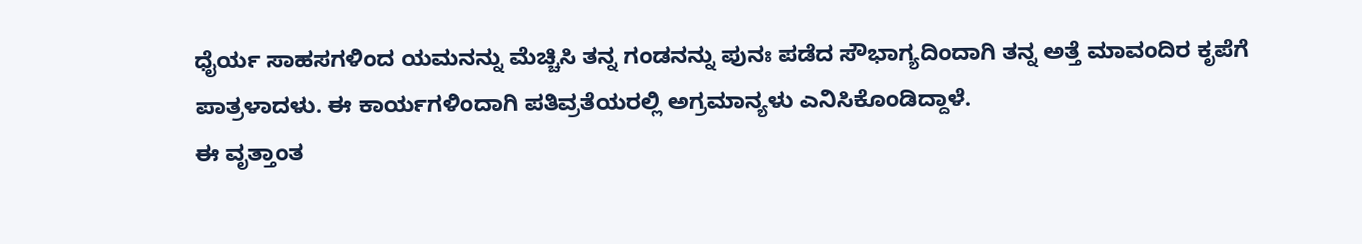ಧೈರ್ಯ ಸಾಹಸಗಳಿಂದ ಯಮನನ್ನು ಮೆಚ್ಚಿಸಿ ತನ್ನ ಗಂಡನನ್ನು ಪುನಃ ಪಡೆದ ಸೌಭಾಗ್ಯದಿಂದಾಗಿ ತನ್ನ ಅತ್ತೆ ಮಾವಂದಿರ ಕೃಪೆಗೆ ಪಾತ್ರಳಾದಳು. ಈ ಕಾರ್ಯಗಳಿಂದಾಗಿ ಪತಿವ್ರತೆಯರಲ್ಲಿ ಅಗ್ರಮಾನ್ಯಳು ಎನಿಸಿಕೊಂಡಿದ್ದಾಳೆ.
ಈ ವೃತ್ತಾಂತ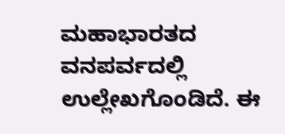ಮಹಾಭಾರತದ ವನಪರ್ವದಲ್ಲಿ ಉಲ್ಲೇಖಗೊಂಡಿದೆ. ಈ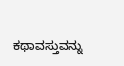ಕಥಾವಸ್ತುವನ್ನು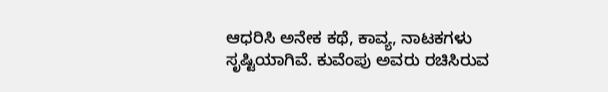ಆಧರಿಸಿ ಅನೇಕ ಕಥೆ, ಕಾವ್ಯ, ನಾಟಕಗಳು ಸೃಷ್ಟಿಯಾಗಿವೆ. ಕುವೆಂಪು ಅವರು ರಚಿಸಿರುವ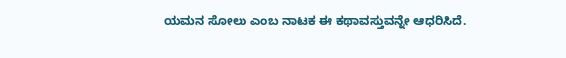ಯಮನ ಸೋಲು ಎಂಬ ನಾಟಕ ಈ ಕಥಾವಸ್ತುವನ್ನೇ ಆಧರಿಸಿದೆ.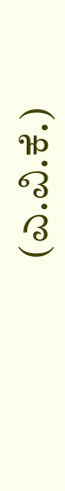(ಎ.ವಿ.ಕೆ.)